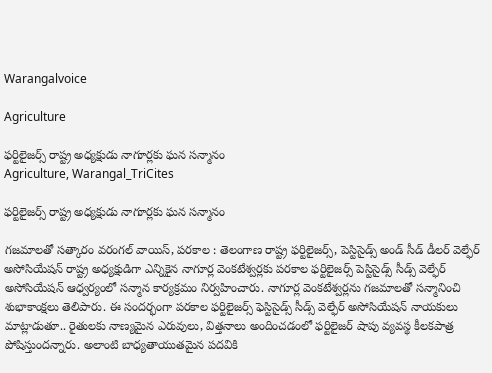Warangalvoice

Agriculture

ఫర్టిలైజర్స్ రాష్ట్ర అధ్యక్షుడు నాగూర్లకు ఘన సన్మానం
Agriculture, Warangal_TriCites

ఫర్టిలైజర్స్ రాష్ట్ర అధ్యక్షుడు నాగూర్లకు ఘన సన్మానం

గజమాలతో సత్కారం వరంగల్ వాయిస్, పరకాల : తెలంగాణ రాష్ట్ర ఫర్టిలైజర్స్, పెస్టిసైడ్స్ అండ్ సీడ్ డీలర్ వెల్ఫేర్ అసోసియేషన్ రాష్ట్ర అధ్యక్షుడిగా ఎన్నికైన నాగూర్ల వెంకటేశ్వర్లకు పరకాల ఫర్టిలైజర్స్ పెస్టిసైడ్స్ సీడ్స్ వెల్ఫేర్ అసోసియేషన్ ఆధ్వర్యంలో సన్మాన కార్యక్రమం నిర్వహించారు. నాగూర్ల వెంకటేశ్వర్లను గజమాలతో సన్మానించి శుభాకాంక్షలు తెలిపారు. ఈ సందర్భంగా పరకాల ఫర్టిలైజర్స్ ఫెస్టిసైడ్స్ సీడ్స్ వెల్ఫేర్ అసోసియేషన్ నాయకులు మాట్లాడుతూ.. రైతులకు నాణ్యమైన ఎరువులు, విత్తనాలు అందించడంలో ఫర్టిలైజర్ షాపు వ్యవస్థ కీలకపాత్ర పోషిస్తుందన్నారు. అలాంటి బాధ్యతాయుతమైన పదవికి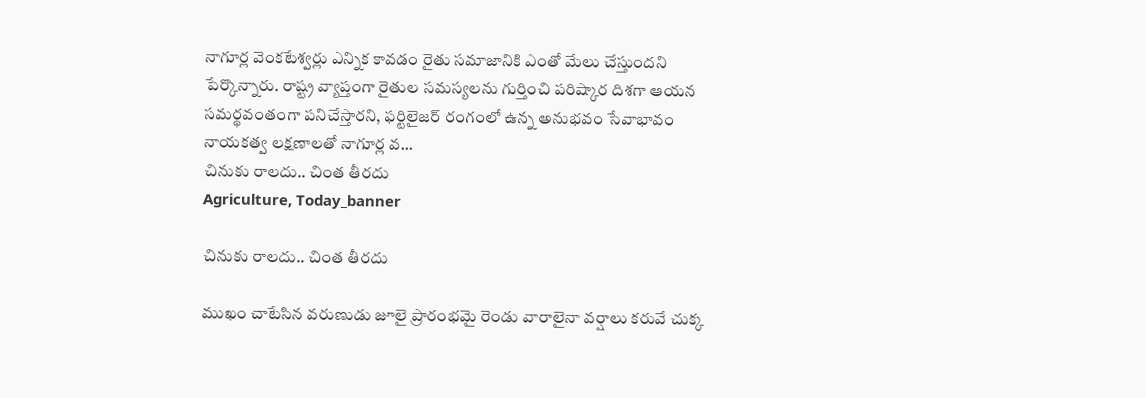నాగూర్ల వెంకటేశ్వర్లు ఎన్నిక కావడం రైతు సమాజానికి ఎంతో మేలు చేస్తుందని పేర్కొన్నారు. రాష్ట్ర వ్యాప్తంగా రైతుల సమస్యలను గుర్తించి పరిష్కార దిశగా ఆయన సమర్థవంతంగా పనిచేస్తారని, ఫర్టిలైజర్ రంగంలో ఉన్న అనుభవం సేవాభావం నాయకత్వ లక్షణాలతో నాగూర్ల వ...
చినుకు రాలదు.. చింత తీరదు
Agriculture, Today_banner

చినుకు రాలదు.. చింత తీరదు

ముఖం చాటేసిన వరుణుడు జూలై ప్రారంభమై రెండు వారాలైనా వర్షాలు కరువే చుక్క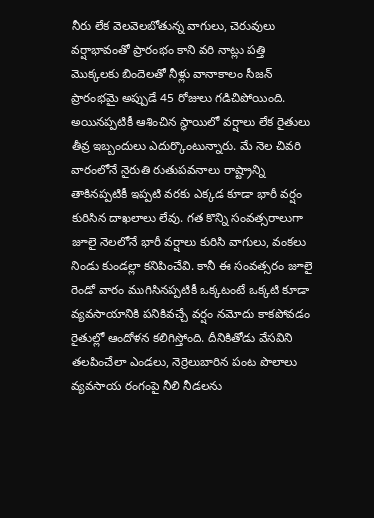నీరు లేక వెలవెలబోతున్న వాగులు, చెరువులు వర్షాభావంతో ప్రారంభం కాని వరి నాట్లు పత్తి మొక్కలకు బిందెలతో నీళ్లు వానాకాలం సీజన్ ప్రారంభమై అప్పుడే 45 రోజులు గడిచిపోయింది. అయినప్పటికీ ఆశించిన స్థాయిలో వర్షాలు లేక రైతులు తీవ్ర ఇబ్బందులు ఎదుర్కొంటున్నారు. మే నెల చివరి వారంలోనే నైరుతి రుతుపవనాలు రాష్ట్రాన్ని తాకినప్పటికీ ఇప్పటి వరకు ఎక్కడ కూడా భారీ వర్షం కురిసిన దాఖలాలు లేవు. గత కొన్ని సంవత్సరాలుగా జూలై నెలలోనే భారీ వర్షాలు కురిసి వాగులు, వంకలు నిండు కుండల్లా కనిపించేవి. కానీ ఈ సంవత్సరం జూలై రెండో వారం ముగిసినప్పటికీ ఒక్కటంటే ఒక్కటి కూడా వ్యవసాయానికి పనికివచ్చే వర్షం నమోదు కాకపోవడం రైతుల్లో ఆందోళన కలిగిస్తోంది. దీనికితోడు వేసవిని తలపించేలా ఎండలు, నెర్రెలుబారిన పంట పొలాలు వ్యవసాయ రంగంపై నీలి నీడలను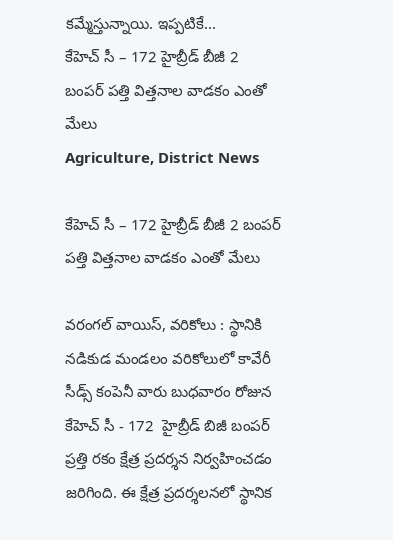కమ్మేస్తున్నాయి. ఇప్పటికే...
కేహెచ్ సీ – 172 హైబ్రీడ్ బీజీ 2  బంపర్ పత్తి విత్తనాల వాడకం ఎంతో మేలు
Agriculture, District News

కేహెచ్ సీ – 172 హైబ్రీడ్ బీజీ 2 బంపర్ పత్తి విత్తనాల వాడకం ఎంతో మేలు

వరంగల్ వాయిస్, వరికోలు : స్థానికి నడికుడ మండలం వరికోలులో కావేరీ సీడ్స్ కంపెనీ వారు బుధవారం రోజున కేహెచ్ సీ - 172  హైబ్రీడ్ బిజీ బంపర్ ప్రత్తి రకం క్షేత్ర ప్రదర్శన నిర్వహించడం జరిగింది. ఈ క్షేత్ర ప్రదర్శలనలో స్థానిక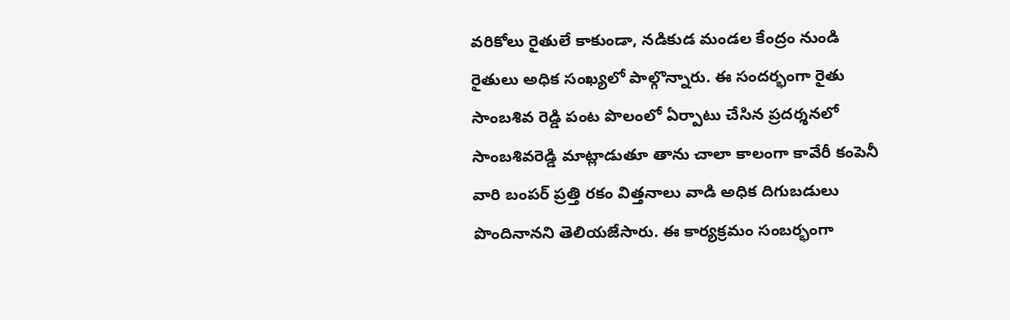వరికోలు రైతులే కాకుండా, నడికుడ మండల కేంద్రం నుండి రైతులు అధిక సంఖ్యలో పాల్గొన్నారు. ఈ సందర్భంగా రైతు సాంబశివ రెడ్డి పంట పొలంలో ఏర్పాటు చేసిన ప్రదర్శనలో సాంబశివరెడ్డి మాట్లాడుతూ తాను చాలా కాలంగా కావేరీ కంపెనీ వారి బంపర్ ప్రత్తి రకం విత్తనాలు వాడి అధిక దిగుబడులు పొందినానని తెలియజేసారు. ఈ కార్యక్రమం సంబర్భంగా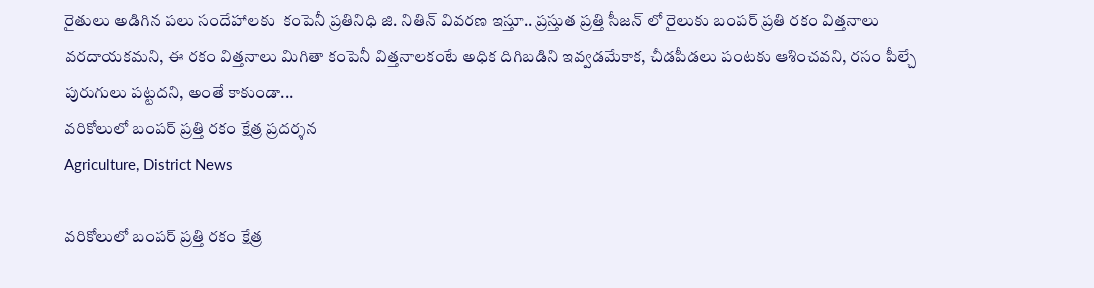రైతులు అడిగిన పలు సందేహాలకు  కంపెనీ ప్రతినిధి జి. నితిన్ వివరణ ఇస్తూ.. ప్రస్తుత ప్రత్తి సీజన్ లో రైలుకు బంపర్ ప్రతి రకం విత్తనాలు వరదాయకమని, ఈ రకం విత్తనాలు మిగితా కంపెనీ విత్తనాలకంటే అధిక దిగిబడిని ఇవ్వడమేకాక, చీడపీడలు పంటకు ఆశించవని, రసం పీల్చే పురుగులు పట్టదని, అంతే కాకుండా...
వరికోలులో బంపర్ ప్రత్తి రకం క్షేత్ర ప్రదర్శన
Agriculture, District News

వరికోలులో బంపర్ ప్రత్తి రకం క్షేత్ర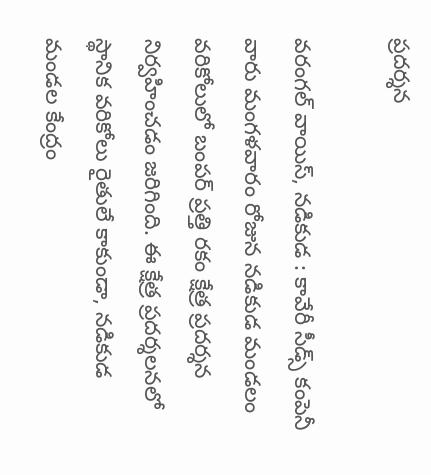ప్రదర్శన

వరంగల్ వాయిస్, నడికుడ : కావేరీ సీడ్స్ కంపెనీ వారు మంగళవారం రోజున నడికుడ మండలం వరికోలులో బంపర్ ప్రత్తి రకం క్షేత్ర ప్రదర్శన నిర్వహించడం జరిగింది. ఈ క్షేత్ర ప్రదర్శలనలో స్థానిక వరికోలు రైతులే కాకుండా, నడికుడ మండల కేంద్రం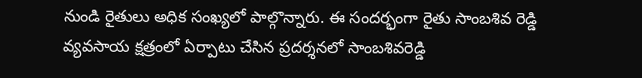నుండి రైతులు అధిక సంఖ్యలో పాల్గొన్నారు. ఈ సందర్భంగా రైతు సాంబశివ రెడ్డి వ్యవసాయ క్షత్రంలో ఏర్పాటు చేసిన ప్రదర్శనలో సాంబశివరెడ్డి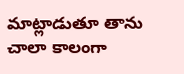మాట్లాడుతూ తాను చాలా కాలంగా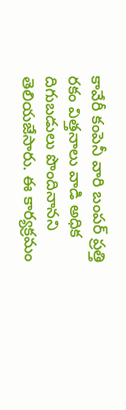కావేరీ కంపెనీ వారి బంపర్ ప్రత్తి రకం విత్తనాలు వాడి అధిక దిగుబడులు పొందినానని తెలియజేసారు. ఈ కార్యక్రమం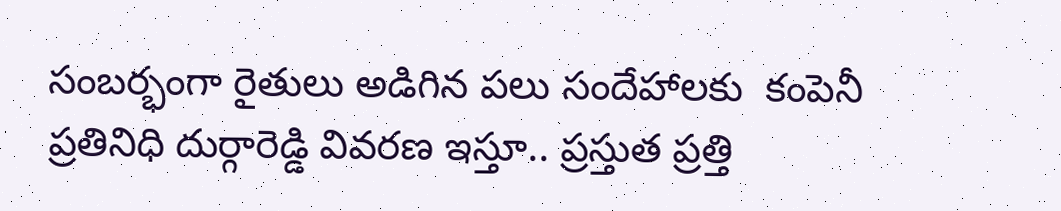సంబర్భంగా రైతులు అడిగిన పలు సందేహాలకు  కంపెనీ ప్రతినిధి దుర్గారెడ్డి వివరణ ఇస్తూ.. ప్రస్తుత ప్రత్తి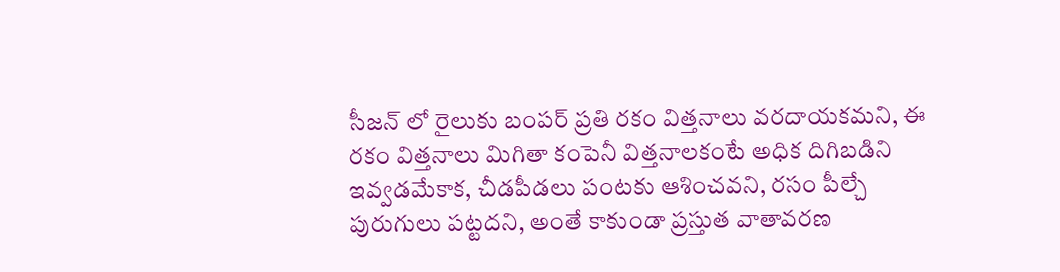సీజన్ లో రైలుకు బంపర్ ప్రతి రకం విత్తనాలు వరదాయకమని, ఈ రకం విత్తనాలు మిగితా కంపెనీ విత్తనాలకంటే అధిక దిగిబడిని ఇవ్వడమేకాక, చీడపీడలు పంటకు ఆశించవని, రసం పీల్చే పురుగులు పట్టదని, అంతే కాకుండా ప్రస్తుత వాతావరణ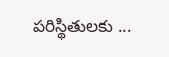పరిస్థితులకు ...